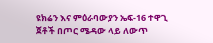ዩክሬን እና ምዕራባውያን ኤፍ-16 ተዋጊ ጀቶች በጦር ሜዳው ላይ ለውጥ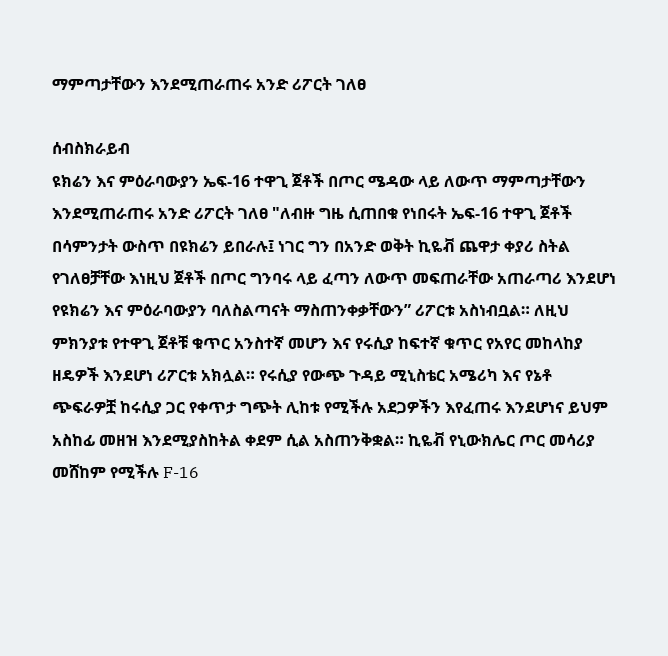ማምጣታቸውን እንደሚጠራጠሩ አንድ ሪፖርት ገለፀ

ሰብስክራይብ
ዩክሬን እና ምዕራባውያን ኤፍ-16 ተዋጊ ጀቶች በጦር ሜዳው ላይ ለውጥ ማምጣታቸውን እንደሚጠራጠሩ አንድ ሪፖርት ገለፀ "ለብዙ ግዜ ሲጠበቁ የነበሩት ኤፍ-16 ተዋጊ ጀቶች በሳምንታት ውስጥ በዩክሬን ይበራሉ፤ ነገር ግን በአንድ ወቅት ኪዬቭ ጨዋታ ቀያሪ ስትል የገለፀቻቸው እነዚህ ጀቶች በጦር ግንባሩ ላይ ፈጣን ለውጥ መፍጠራቸው አጠራጣሪ እንደሆነ የዩክሬን እና ምዕራባውያን ባለስልጣናት ማስጠንቀቃቸውን” ሪፖርቱ አስነብቧል። ለዚህ ምክንያቱ የተዋጊ ጀቶቹ ቁጥር አንስተኛ መሆን እና የሩሲያ ከፍተኛ ቁጥር የአየር መከላከያ ዘዴዎች እንደሆነ ሪፖርቱ አክሏል። የሩሲያ የውጭ ጉዳይ ሚኒስቴር አሜሪካ እና የኔቶ ጭፍራዎቿ ከሩሲያ ጋር የቀጥታ ግጭት ሊከቱ የሚችሉ አደጋዎችን እየፈጠሩ እንደሆነና ይህም አስከፊ መዘዝ እንደሚያስከትል ቀደም ሲል አስጠንቅቋል። ኪዬቭ የኒውክሌር ጦር መሳሪያ መሸከም የሚችሉ F-16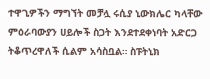ተዋጊዎችን ማግኘት መቻሏ ሩሲያ ኒውክሌር ካላቸው ምዕራባውያን ሀይሎች ስጋት እንደተደቀነባት አድርጋ ትቆጥረዋለች ሲልም አሳስቧል። ስፑትኒክ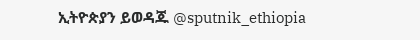ኢትዮጵያን ይወዳጁ @sputnik_ethiopia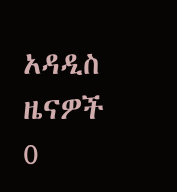አዳዲስ ዜናዎች
0